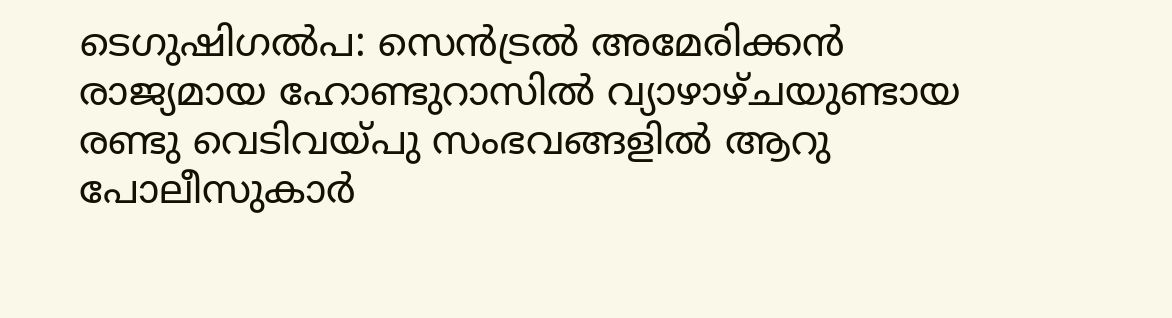ടെഗുഷിഗൽപ: സെൻട്രൽ അമേരിക്കൻ രാജ്യമായ ഹോണ്ടുറാസിൽ വ്യാഴാഴ്ചയുണ്ടായ രണ്ടു വെടിവയ്പു സംഭവങ്ങളിൽ ആറു പോലീസുകാർ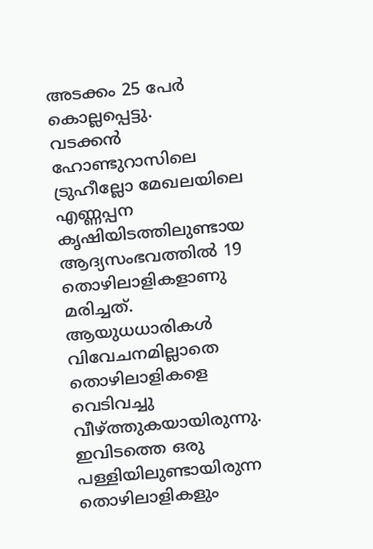അടക്കം 25 പേർ കൊല്ലപ്പെട്ടു.
വടക്കൻ ഹോണ്ടുറാസിലെ ട്രുഹീല്ലോ മേഖലയിലെ എണ്ണപ്പന കൃഷിയിടത്തിലുണ്ടായ ആദ്യസംഭവത്തിൽ 19 തൊഴിലാളികളാണു മരിച്ചത്. ആയുധധാരികൾ വിവേചനമില്ലാതെ തൊഴിലാളികളെ വെടിവച്ചു വീഴ്ത്തുകയായിരുന്നു. ഇവിടത്തെ ഒരു പള്ളിയിലുണ്ടായിരുന്ന തൊഴിലാളികളും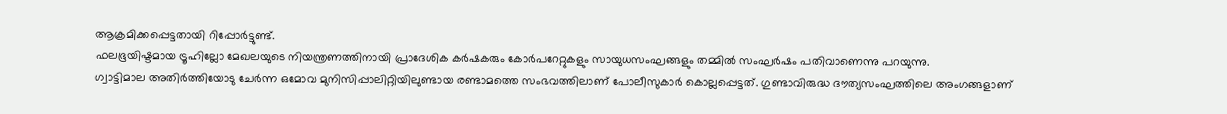ആക്രമിക്കപ്പെട്ടതായി റിപ്പോർട്ടുണ്ട്.
ഫലഭൂയിഷ്ടമായ ട്രൂഹില്ലോ മേഖലയുടെ നിയന്ത്രണത്തിനായി പ്രാദേശിക കർഷകരും കോർപറേറ്റുകളും സായുധസംഘങ്ങളും തമ്മിൽ സംഘർഷം പതിവാണെന്നു പറയുന്നു.
ഗ്വാട്ടിമാല അതിർത്തിയോടു ചേർന്ന ഒമോവ മുനിസിപ്പാലിറ്റിയിലുണ്ടായ രണ്ടാമത്തെ സംഭവത്തിലാണ് പോലീസുകാർ കൊല്ലപ്പെട്ടത്. ഗുണ്ടാവിരുദ്ധ ദൗത്യസംഘത്തിലെ അംഗങ്ങളാണ്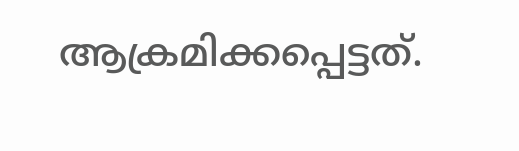ആക്രമിക്കപ്പെട്ടത്.